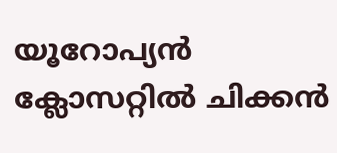യൂറോപ്യൻ ക്ലോസറ്റിൽ ചിക്കൻ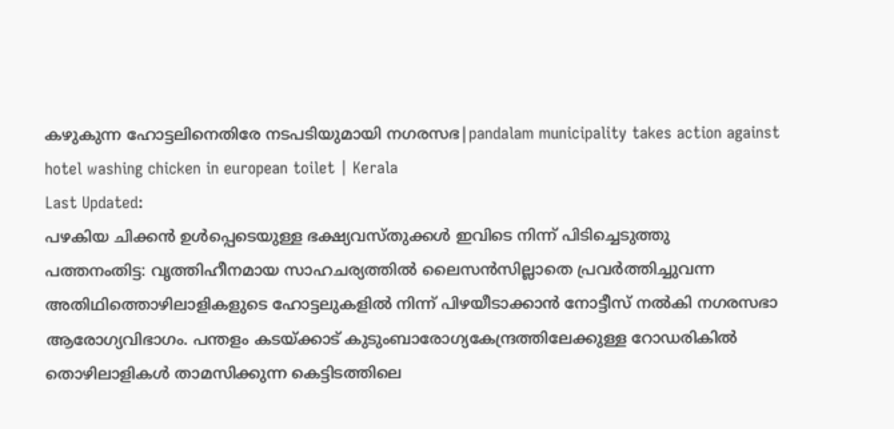കഴുകുന്ന ഹോട്ടലിനെതിരേ നടപടിയുമായി നഗരസഭ|pandalam municipality takes action against hotel washing chicken in european toilet | Kerala
Last Updated:
പഴകിയ ചിക്കൻ ഉൾപ്പെടെയുള്ള ഭക്ഷ്യവസ്തുക്കൾ ഇവിടെ നിന്ന് പിടിച്ചെടുത്തു
പത്തനംതിട്ട: വൃത്തിഹീനമായ സാഹചര്യത്തിൽ ലൈസൻസില്ലാതെ പ്രവർത്തിച്ചുവന്ന അതിഥിത്തൊഴിലാളികളുടെ ഹോട്ടലുകളിൽ നിന്ന് പിഴയീടാക്കാൻ നോട്ടീസ് നൽകി നഗരസഭാ ആരോഗ്യവിഭാഗം. പന്തളം കടയ്ക്കാട് കുടുംബാരോഗ്യകേന്ദ്രത്തിലേക്കുള്ള റോഡരികിൽ തൊഴിലാളികൾ താമസിക്കുന്ന കെട്ടിടത്തിലെ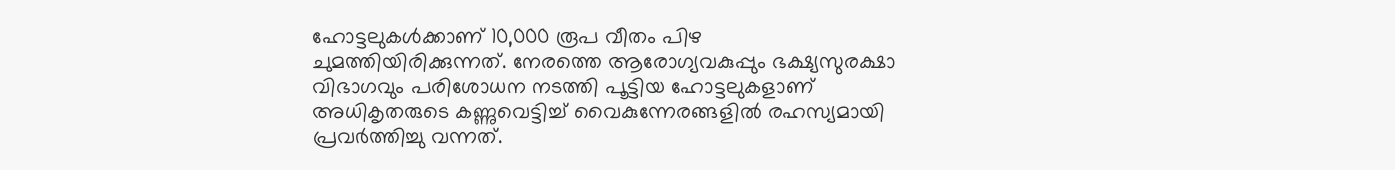ഹോട്ടലുകൾക്കാണ് 10,000 രൂപ വീതം പിഴ ചുമത്തിയിരിക്കുന്നത്. നേരത്തെ ആരോഗ്യവകുപ്പും ഭക്ഷ്യസുരക്ഷാ വിഭാഗവും പരിശോധന നടത്തി പൂട്ടിയ ഹോട്ടലുകളാണ് അധികൃതരുടെ കണ്ണുവെട്ടിച്ച് വൈകുന്നേരങ്ങളിൽ രഹസ്യമായി പ്രവർത്തിച്ചു വന്നത്.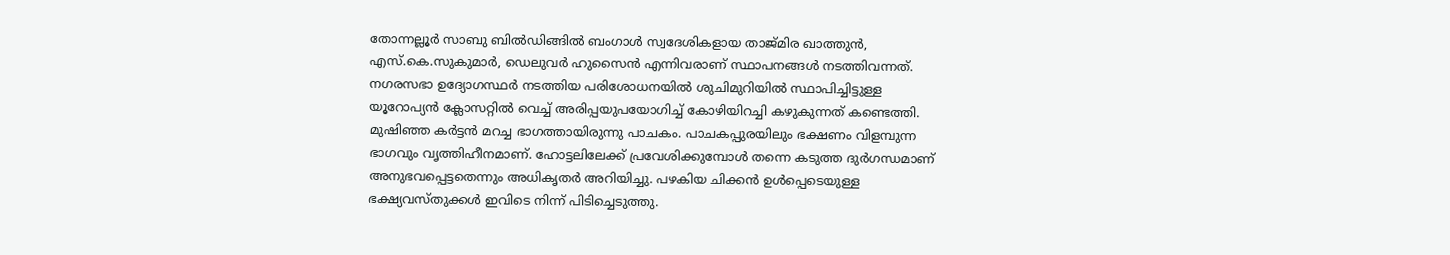തോന്നല്ലൂർ സാബു ബിൽഡിങ്ങിൽ ബംഗാൾ സ്വദേശികളായ താജ്മിര ഖാത്തുൻ, എസ്.കെ.സുകുമാർ, ഡെലുവർ ഹുസൈൻ എന്നിവരാണ് സ്ഥാപനങ്ങൾ നടത്തിവന്നത്.
നഗരസഭാ ഉദ്യോഗസ്ഥർ നടത്തിയ പരിശോധനയിൽ ശുചിമുറിയിൽ സ്ഥാപിച്ചിട്ടുള്ള യൂറോപ്യൻ ക്ലോസറ്റിൽ വെച്ച് അരിപ്പയുപയോഗിച്ച് കോഴിയിറച്ചി കഴുകുന്നത് കണ്ടെത്തി. മുഷിഞ്ഞ കർട്ടൻ മറച്ച ഭാഗത്തായിരുന്നു പാചകം. പാചകപ്പുരയിലും ഭക്ഷണം വിളമ്പുന്ന ഭാഗവും വൃത്തിഹീനമാണ്. ഹോട്ടലിലേക്ക് പ്രവേശിക്കുമ്പോൾ തന്നെ കടുത്ത ദുർഗന്ധമാണ് അനുഭവപ്പെട്ടതെന്നും അധികൃതർ അറിയിച്ചു. പഴകിയ ചിക്കൻ ഉൾപ്പെടെയുള്ള ഭക്ഷ്യവസ്തുക്കൾ ഇവിടെ നിന്ന് പിടിച്ചെടുത്തു.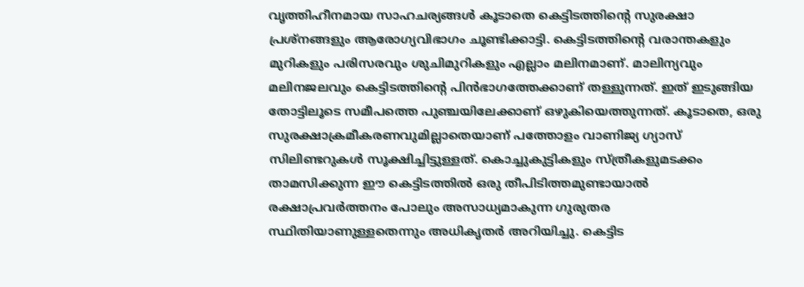വൃത്തിഹീനമായ സാഹചര്യങ്ങൾ കൂടാതെ കെട്ടിടത്തിന്റെ സുരക്ഷാ പ്രശ്നങ്ങളും ആരോഗ്യവിഭാഗം ചൂണ്ടിക്കാട്ടി. കെട്ടിടത്തിന്റെ വരാന്തകളും മുറികളും പരിസരവും ശുചിമുറികളും എല്ലാം മലിനമാണ്. മാലിന്യവും മലിനജലവും കെട്ടിടത്തിന്റെ പിൻഭാഗത്തേക്കാണ് തള്ളുന്നത്. ഇത് ഇടുങ്ങിയ തോട്ടിലൂടെ സമീപത്തെ പുഞ്ചയിലേക്കാണ് ഒഴുകിയെത്തുന്നത്. കൂടാതെ, ഒരു സുരക്ഷാക്രമീകരണവുമില്ലാതെയാണ് പത്തോളം വാണിജ്യ ഗ്യാസ് സിലിണ്ടറുകൾ സൂക്ഷിച്ചിട്ടുള്ളത്. കൊച്ചുകുട്ടികളും സ്ത്രീകളുമടക്കം താമസിക്കുന്ന ഈ കെട്ടിടത്തിൽ ഒരു തീപിടിത്തമുണ്ടായാൽ രക്ഷാപ്രവർത്തനം പോലും അസാധ്യമാകുന്ന ഗുരുതര സ്ഥിതിയാണുള്ളതെന്നും അധികൃതർ അറിയിച്ചു. കെട്ടിട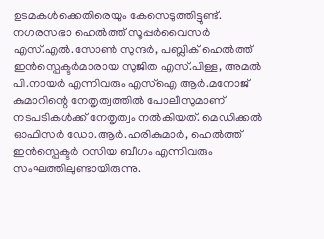ഉടമകൾക്കെതിരെയും കേസെടുത്തിട്ടുണ്ട്. നഗരസഭാ ഹെൽത്ത് സൂപ്പർവൈസർ എസ്.എൽ.സോൺ സുന്ദർ, പബ്ലിക് ഹെൽത്ത് ഇൻസ്പെക്ടർമാരായ സുജിത എസ്.പിള്ള, അമൽ പി.നായർ എന്നിവരും എസ്ഐ ആർ.മനോജ് കുമാറിന്റെ നേതൃത്വത്തിൽ പോലീസുമാണ് നടപടികൾക്ക് നേതൃത്വം നൽകിയത്. മെഡിക്കൽ ഓഫിസർ ഡോ.ആർ.ഹരികുമാർ, ഹെൽത്ത് ഇൻസ്പെക്ടർ റസിയ ബീഗം എന്നിവരും സംഘത്തിലുണ്ടായിരുന്നു.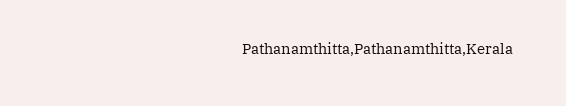Pathanamthitta,Pathanamthitta,Kerala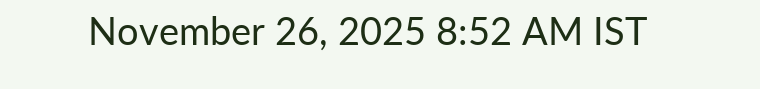November 26, 2025 8:52 AM IST